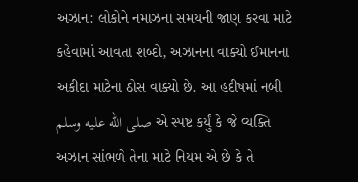અઝાન: લોકોને નમાઝના સમયની જાણ કરવા માટે કહેવામાં આવતા શબ્દો, અઝાનના વાક્યો ઈમાનના અકીદા માટેના ઠોસ વાક્યો છે. આ હદીષમાં નબી صلى الله عليه وسلم એ સ્પષ્ટ કર્યું કે જે વ્યક્તિ અઝાન સાંભળે તેના માટે નિયમ એ છે કે તે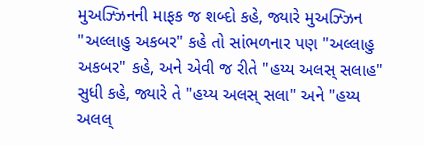મુઅઝ્ઝિનની માફક જ શબ્દો કહે, જ્યારે મુઅઝ્ઝિન "અલ્લાહુ અકબર" કહે તો સાંભળનાર પણ "અલ્લાહુ અકબર" કહે, અને એવી જ રીતે "હય્ય અલસ્ સલાહ" સુધી કહે, જ્યારે તે "હય્ય અલસ્ સલા" અને "હય્ય અલલ્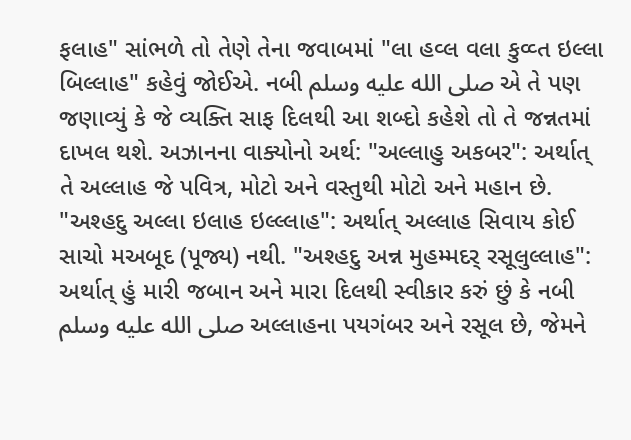ફલાહ" સાંભળે તો તેણે તેના જવાબમાં "લા હવ્લ વલા કુવ્વ્ત ઇલ્લા બિલ્લાહ" કહેવું જોઈએ. નબી صلى الله عليه وسلم એ તે પણ જણાવ્યું કે જે વ્યક્તિ સાફ દિલથી આ શબ્દો કહેશે તો તે જન્નતમાં દાખલ થશે. અઝાનના વાક્યોનો અર્થ: "અલ્લાહુ અકબર": અર્થાત્ તે અલ્લાહ જે પવિત્ર, મોટો અને વસ્તુથી મોટો અને મહાન છે. "અશ્હદુ અલ્લા ઇલાહ ઇલ્લ્લાહ": અર્થાત્ અલ્લાહ સિવાય કોઈ સાચો મઅબૂદ (પૂજ્ય) નથી. "અશ્હદુ અન્ન મુહમ્મદર્ રસૂલુલ્લાહ": અર્થાત્ હું મારી જબાન અને મારા દિલથી સ્વીકાર કરું છું કે નબી صلى الله عليه وسلم અલ્લાહના પયગંબર અને રસૂલ છે, જેમને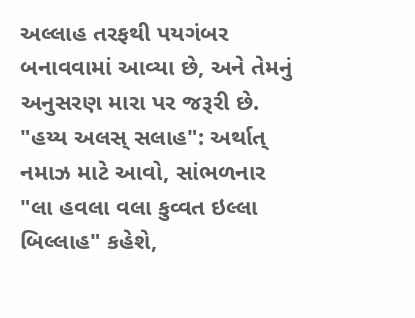અલ્લાહ તરફથી પયગંબર બનાવવામાં આવ્યા છે, અને તેમનું અનુસરણ મારા પર જરૂરી છે. "હય્ય અલસ્ સલાહ": અર્થાત્ નમાઝ માટે આવો, સાંભળનાર "લા હવલા વલા કુવ્વત ઇલ્લા બિલ્લાહ" કહેશે,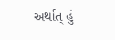અર્થાત્ હું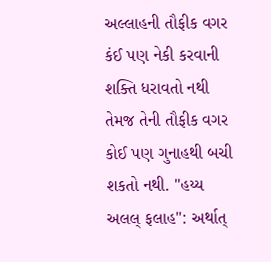અલ્લાહની તૌફીક વગર કંઈ પણ નેકી કરવાની શક્તિ ધરાવતો નથી તેમજ તેની તૌફીક વગર કોઈ પણ ગુનાહથી બચી શકતો નથી. "હય્ય અલલ્ ફલાહ": અર્થાત્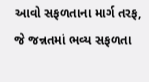આવો સફળતાના માર્ગ તરફ, જે જન્નતમાં ભવ્ય સફળતા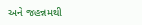અને જહન્નમથી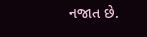નજાત છે.